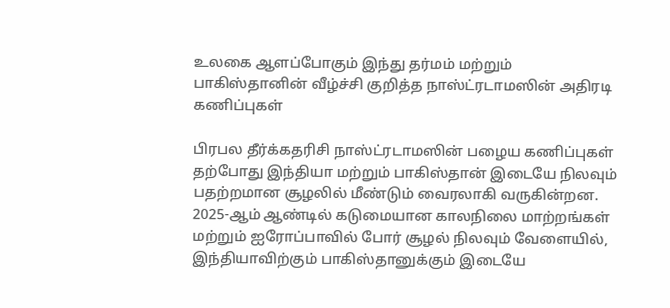உலகை ஆளப்போகும் இந்து தர்மம் மற்றும் பாகிஸ்தானின் வீழ்ச்சி குறித்த நாஸ்ட்ரடாமஸின் அதிரடி கணிப்புகள்

பிரபல தீர்க்கதரிசி நாஸ்ட்ரடாமஸின் பழைய கணிப்புகள் தற்போது இந்தியா மற்றும் பாகிஸ்தான் இடையே நிலவும் பதற்றமான சூழலில் மீண்டும் வைரலாகி வருகின்றன. 2025-ஆம் ஆண்டில் கடுமையான காலநிலை மாற்றங்கள் மற்றும் ஐரோப்பாவில் போர் சூழல் நிலவும் வேளையில், இந்தியாவிற்கும் பாகிஸ்தானுக்கும் இடையே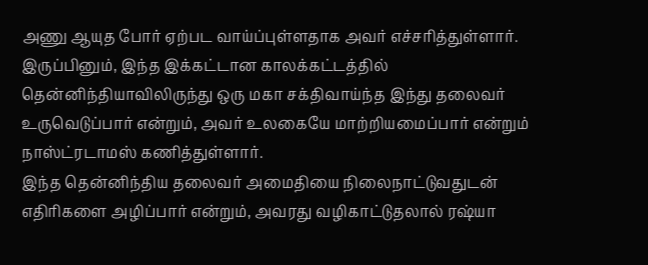அணு ஆயுத போர் ஏற்பட வாய்ப்புள்ளதாக அவர் எச்சரித்துள்ளார். இருப்பினும், இந்த இக்கட்டான காலக்கட்டத்தில் தென்னிந்தியாவிலிருந்து ஒரு மகா சக்திவாய்ந்த இந்து தலைவர் உருவெடுப்பார் என்றும், அவர் உலகையே மாற்றியமைப்பார் என்றும் நாஸ்ட்ரடாமஸ் கணித்துள்ளார்.
இந்த தென்னிந்திய தலைவர் அமைதியை நிலைநாட்டுவதுடன் எதிரிகளை அழிப்பார் என்றும், அவரது வழிகாட்டுதலால் ரஷ்யா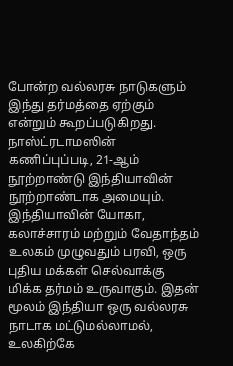போன்ற வல்லரசு நாடுகளும் இந்து தர்மத்தை ஏற்கும் என்றும் கூறப்படுகிறது. நாஸ்ட்ரடாமஸின் கணிப்புப்படி, 21-ஆம் நூற்றாண்டு இந்தியாவின் நூற்றாண்டாக அமையும். இந்தியாவின் யோகா, கலாச்சாரம் மற்றும் வேதாந்தம் உலகம் முழுவதும் பரவி, ஒரு புதிய மக்கள் செல்வாக்கு மிக்க தர்மம் உருவாகும். இதன் மூலம் இந்தியா ஒரு வல்லரசு நாடாக மட்டுமல்லாமல், உலகிற்கே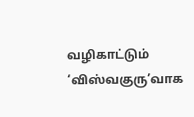வழிகாட்டும் ‘விஸ்வகுரு’வாக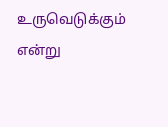உருவெடுக்கும் என்று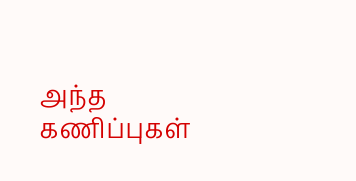அந்த கணிப்புகள்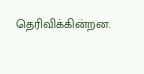தெரிவிக்கின்றன.